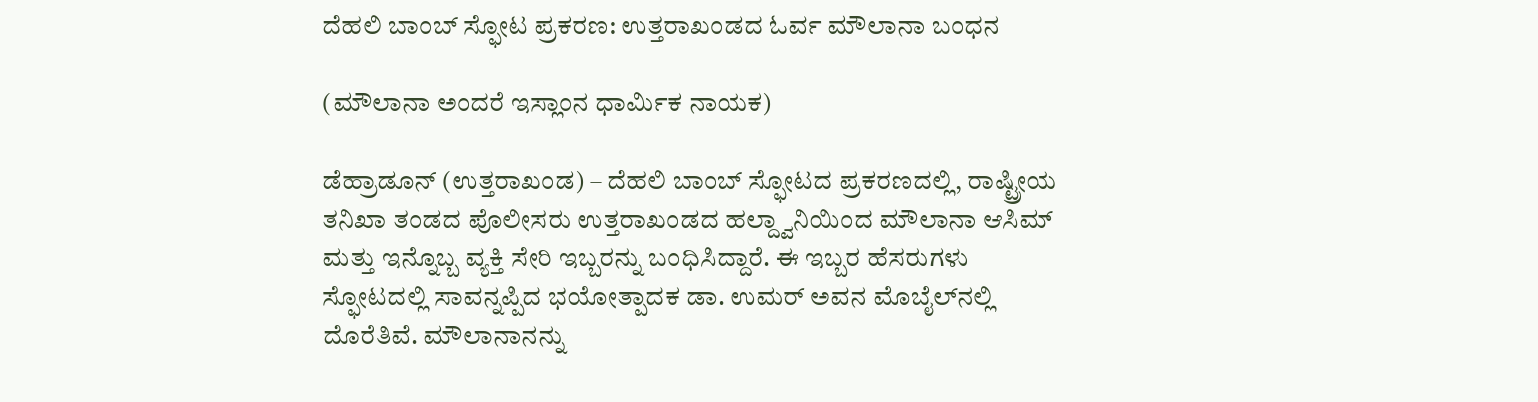ದೆಹಲಿ ಬಾಂಬ್ ಸ್ಫೋಟ ಪ್ರಕರಣ: ಉತ್ತರಾಖಂಡದ ಓರ್ವ ಮೌಲಾನಾ ಬಂಧನ

(ಮೌಲಾನಾ ಅಂದರೆ ಇಸ್ಲಾಂನ ಧಾರ್ಮಿಕ ನಾಯಕ)

ಡೆಹ್ರಾಡೂನ್ (ಉತ್ತರಾಖಂಡ) – ದೆಹಲಿ ಬಾಂಬ್ ಸ್ಫೋಟದ ಪ್ರಕರಣದಲ್ಲಿ, ರಾಷ್ಟ್ರೀಯ ತನಿಖಾ ತಂಡದ ಪೊಲೀಸರು ಉತ್ತರಾಖಂಡದ ಹಲ್ದ್ವಾನಿಯಿಂದ ಮೌಲಾನಾ ಆಸಿಮ್ ಮತ್ತು ಇನ್ನೊಬ್ಬ ವ್ಯಕ್ತಿ ಸೇರಿ ಇಬ್ಬರನ್ನು ಬಂಧಿಸಿದ್ದಾರೆ. ಈ ಇಬ್ಬರ ಹೆಸರುಗಳು ಸ್ಫೋಟದಲ್ಲಿ ಸಾವನ್ನಪ್ಪಿದ ಭಯೋತ್ಪಾದಕ ಡಾ. ಉಮರ್ ಅವನ ಮೊಬೈಲ್‌ನಲ್ಲಿ ದೊರೆತಿವೆ. ಮೌಲಾನಾನನ್ನು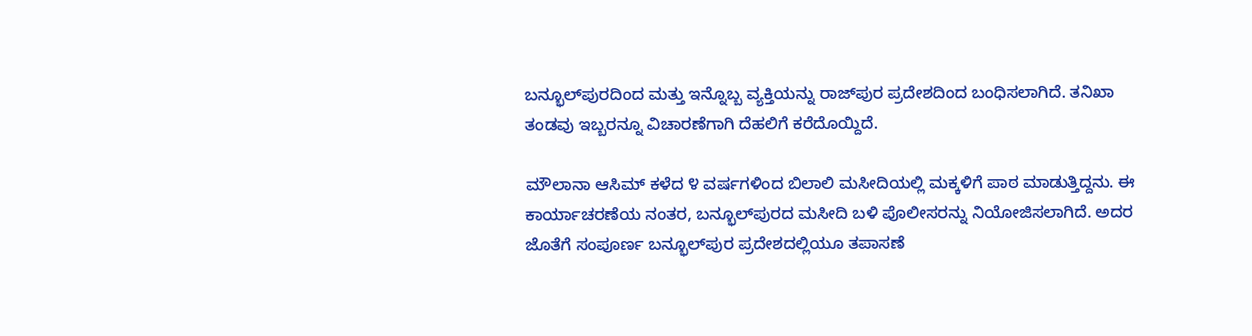ಬನ್ಭೂಲ್‌ಪುರದಿಂದ ಮತ್ತು ಇನ್ನೊಬ್ಬ ವ್ಯಕ್ತಿಯನ್ನು ರಾಜ್‌ಪುರ ಪ್ರದೇಶದಿಂದ ಬಂಧಿಸಲಾಗಿದೆ. ತನಿಖಾ ತಂಡವು ಇಬ್ಬರನ್ನೂ ವಿಚಾರಣೆಗಾಗಿ ದೆಹಲಿಗೆ ಕರೆದೊಯ್ದಿದೆ.

ಮೌಲಾನಾ ಆಸಿಮ್ ಕಳೆದ ೪ ವರ್ಷಗಳಿಂದ ಬಿಲಾಲಿ ಮಸೀದಿಯಲ್ಲಿ ಮಕ್ಕಳಿಗೆ ಪಾಠ ಮಾಡುತ್ತಿದ್ದನು. ಈ ಕಾರ್ಯಾಚರಣೆಯ ನಂತರ, ಬನ್ಭೂಲ್‌ಪುರದ ಮಸೀದಿ ಬಳಿ ಪೊಲೀಸರನ್ನು ನಿಯೋಜಿಸಲಾಗಿದೆ. ಅದರ ಜೊತೆಗೆ ಸಂಪೂರ್ಣ ಬನ್ಭೂಲ್‌ಪುರ ಪ್ರದೇಶದಲ್ಲಿಯೂ ತಪಾಸಣೆ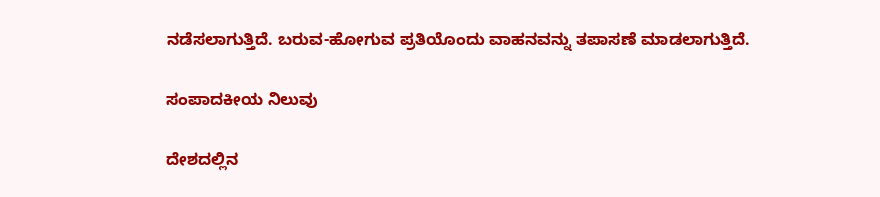ನಡೆಸಲಾಗುತ್ತಿದೆ. ಬರುವ-ಹೋಗುವ ಪ್ರತಿಯೊಂದು ವಾಹನವನ್ನು ತಪಾಸಣೆ ಮಾಡಲಾಗುತ್ತಿದೆ.

ಸಂಪಾದಕೀಯ ನಿಲುವು

ದೇಶದಲ್ಲಿನ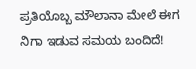ಪ್ರತಿಯೊಬ್ಬ ಮೌಲಾನಾ ಮೇಲೆ ಈಗ ನಿಗಾ ಇಡುವ ಸಮಯ ಬಂದಿದೆ!